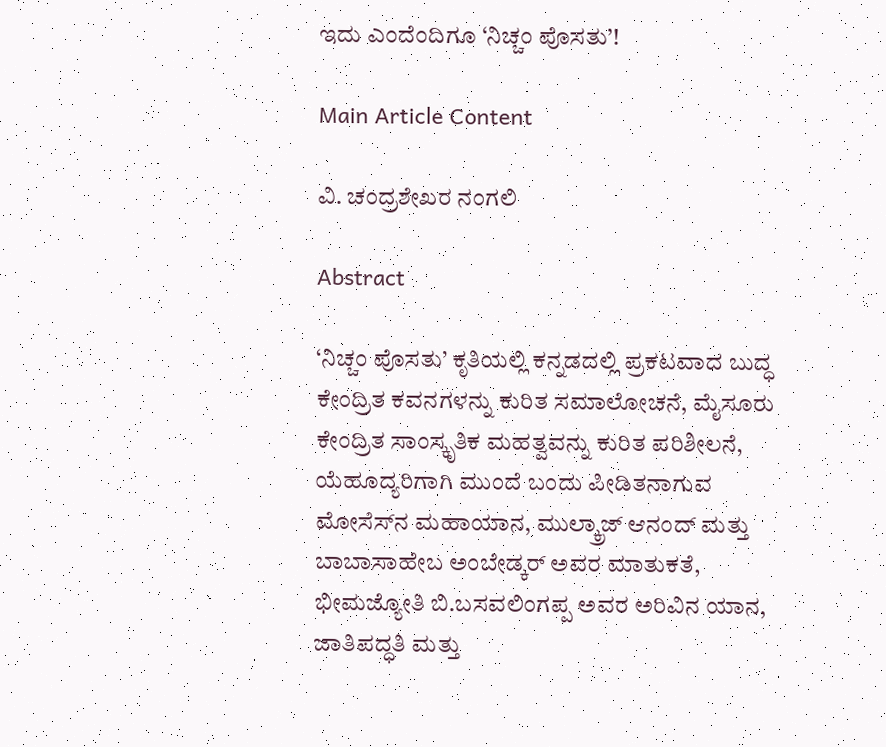ಇದು ಎಂದೆಂದಿಗೂ ‘ನಿಚ್ಚಂ ಪೊಸತು’!

Main Article Content

ವಿ. ಚಂದ್ರಶೇಖರ ನಂಗಲಿ

Abstract

‘ನಿಚ್ಚಂ ಪೊಸತು’ ಕೃತಿಯಲ್ಲಿ ಕನ್ನಡದಲ್ಲಿ ಪ್ರಕಟವಾದ ಬುದ್ಧ ಕೇಂದ್ರಿತ ಕವನಗಳನ್ನು ಕುರಿತ ಸಮಾಲೋಚನೆ, ಮೈಸೂರು ಕೇಂದ್ರಿತ ಸಾಂಸ್ಕೃತಿಕ ಮಹತ್ವವನ್ನು ಕುರಿತ ಪರಿಶೀಲನೆ, ಯೆಹೂದ್ಯರಿಗಾಗಿ ಮುಂದೆ ಬಂದು ಪೀಡಿತನಾಗುವ ಮೋಸೆಸ್‌ನ ಮಹಾಯಾನ, ಮುಲ್ಕ್ರಾಜ್ ಆನಂದ್ ಮತ್ತು ಬಾಬಾಸಾಹೇಬ ಅಂಬೇಡ್ಕರ್ ಅವರ ಮಾತುಕತೆ, ಭೀಮಜ್ಯೋತಿ ಬಿ.ಬಸವಲಿಂಗಪ್ಪ ಅವರ ಅರಿವಿನ ಯಾನ, ಜಾತಿಪದ್ಧತಿ ಮತ್ತು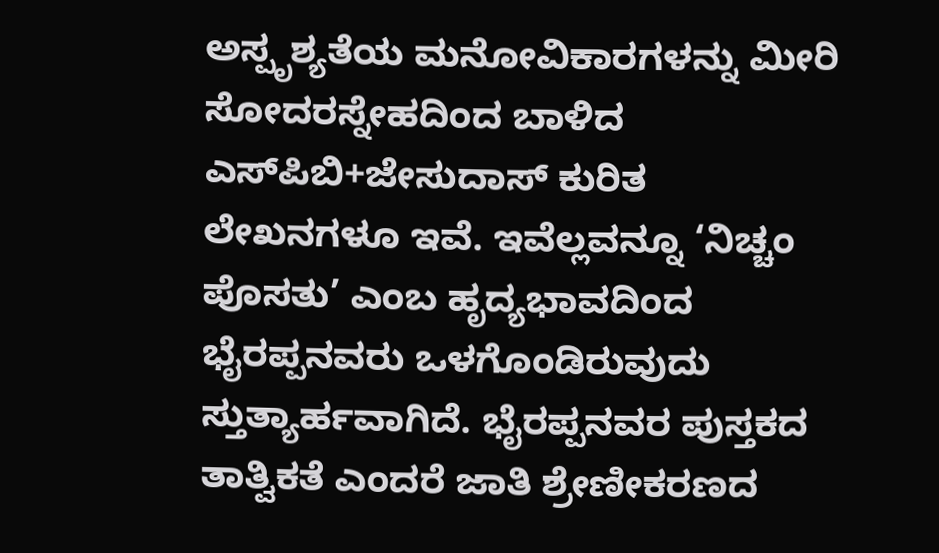ಅಸ್ಪೃಶ್ಯತೆಯ ಮನೋವಿಕಾರಗಳನ್ನು ಮೀರಿ ಸೋದರಸ್ನೇಹದಿಂದ ಬಾಳಿದ ಎಸ್‌ಪಿಬಿ+ಜೇಸುದಾಸ್ ಕುರಿತ ಲೇಖನಗಳೂ ಇವೆ. ಇವೆಲ್ಲವನ್ನೂ ‘ನಿಚ್ಚಂ ಪೊಸತು’ ಎಂಬ ಹೃದ್ಯಭಾವದಿಂದ ಭೈರಪ್ಪನವರು ಒಳಗೊಂಡಿರುವುದು ಸ್ತುತ್ಯಾರ್ಹವಾಗಿದೆ. ಭೈರಪ್ಪನವರ ಪುಸ್ತಕದ ತಾತ್ವಿಕತೆ ಎಂದರೆ ಜಾತಿ ಶ್ರೇಣೀಕರಣದ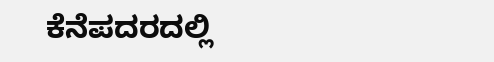ಕೆನೆಪದರದಲ್ಲಿ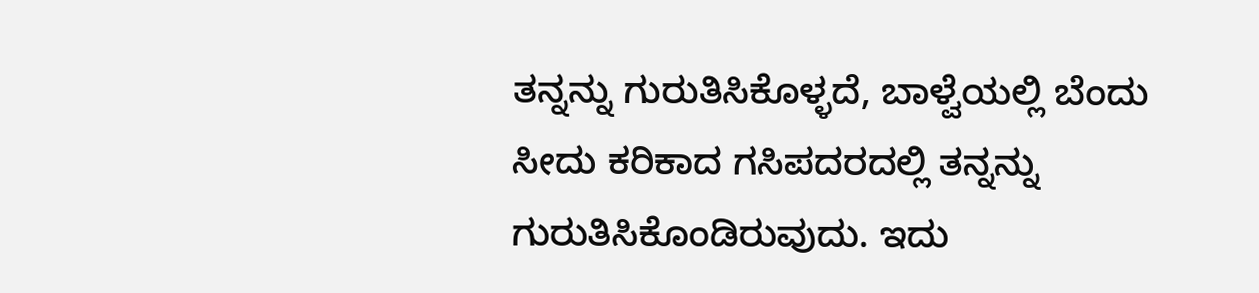ತನ್ನನ್ನು ಗುರುತಿಸಿಕೊಳ್ಳದೆ, ಬಾಳ್ವೆಯಲ್ಲಿ ಬೆಂದು ಸೀದು ಕರಿಕಾದ ಗಸಿಪದರದಲ್ಲಿ ತನ್ನನ್ನು ಗುರುತಿಸಿಕೊಂಡಿರುವುದು. ಇದು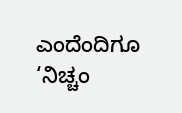ಎಂದೆಂದಿಗೂ ‘ನಿಚ್ಚಂ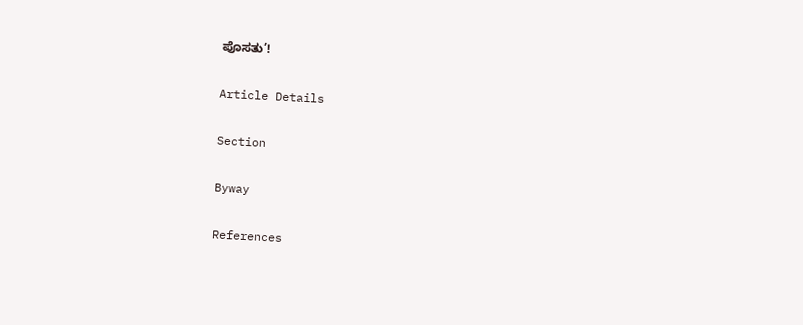ಪೊಸತು’!

Article Details

Section

Byway

References